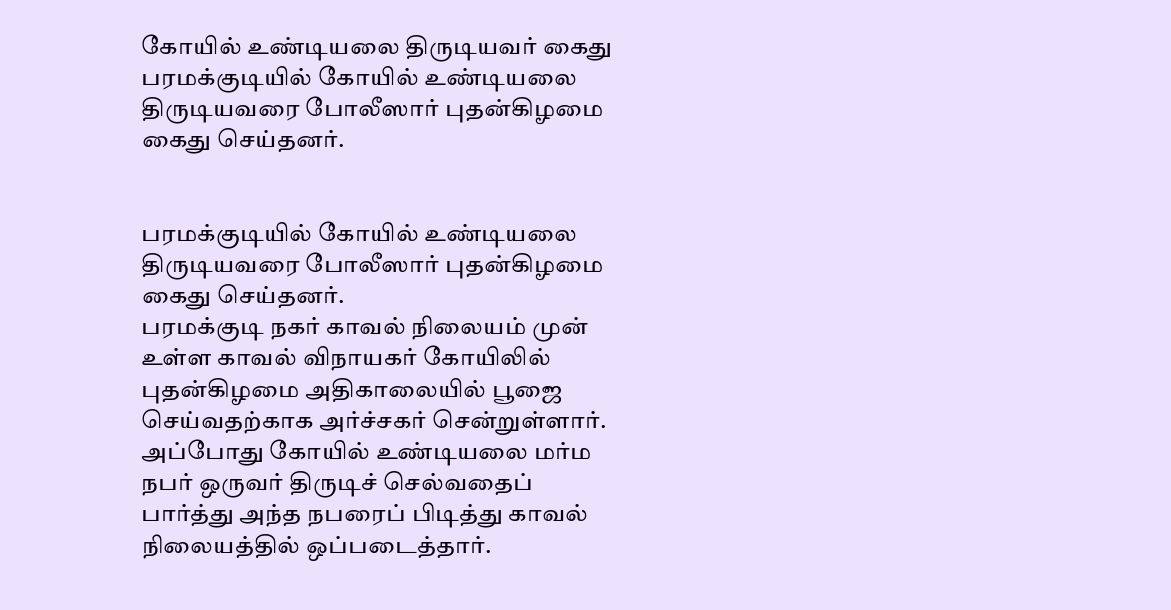கோயில் உண்டியலை திருடியவர் கைது
பரமக்குடியில் கோயில் உண்டியலை திருடியவரை போலீஸார் புதன்கிழமை கைது செய்தனர்.


பரமக்குடியில் கோயில் உண்டியலை திருடியவரை போலீஸார் புதன்கிழமை கைது செய்தனர்.
பரமக்குடி நகர் காவல் நிலையம் முன் உள்ள காவல் விநாயகர் கோயிலில் புதன்கிழமை அதிகாலையில் பூஜை செய்வதற்காக அர்ச்சகர் சென்றுள்ளார். அப்போது கோயில் உண்டியலை மர்ம நபர் ஒருவர் திருடிச் செல்வதைப் பார்த்து அந்த நபரைப் பிடித்து காவல் நிலையத்தில் ஒப்படைத்தார்.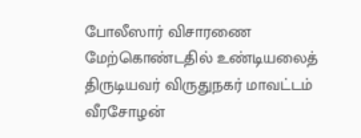போலீஸார் விசாரணை மேற்கொண்டதில் உண்டியலைத் திருடியவர் விருதுநகர் மாவட்டம் வீரசோழன்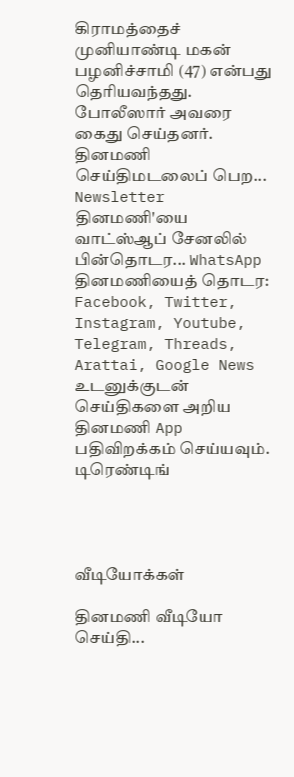கிராமத்தைச் முனியாண்டி மகன் பழனிச்சாமி (47) என்பது தெரியவந்தது. போலீஸார் அவரை கைது செய்தனர்.
தினமணி செய்திமடலைப் பெற... Newsletter
தினமணி'யை வாட்ஸ்ஆப் சேனலில் பின்தொடர... WhatsApp
தினமணியைத் தொடர: Facebook, Twitter, Instagram, Youtube, Telegram, Threads, Arattai, Google News
உடனுக்குடன் செய்திகளை அறிய தினமணி App பதிவிறக்கம் செய்யவும்.
டிரெண்டிங்




வீடியோக்கள்

தினமணி வீடியோ செய்தி...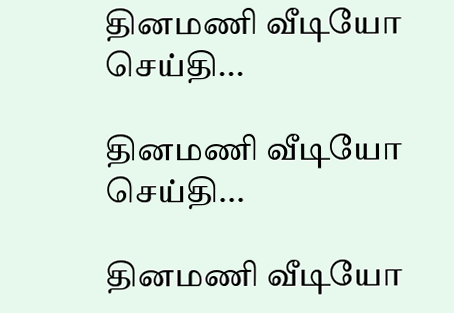தினமணி வீடியோ செய்தி...

தினமணி வீடியோ செய்தி...

தினமணி வீடியோ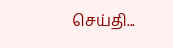செய்தி...